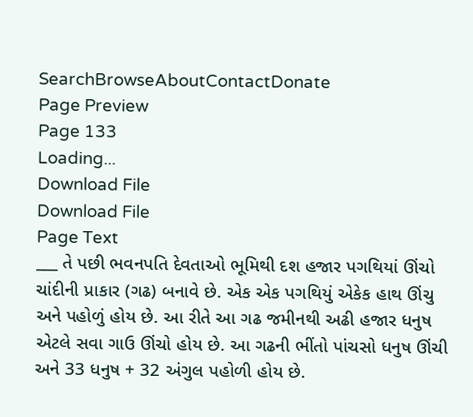SearchBrowseAboutContactDonate
Page Preview
Page 133
Loading...
Download File
Download File
Page Text
___ તે પછી ભવનપતિ દેવતાઓ ભૂમિથી દશ હજાર પગથિયાં ઊંચો ચાંદીની પ્રાકાર (ગઢ) બનાવે છે. એક એક પગથિયું એકેક હાથ ઊંચુ અને પહોળું હોય છે. આ રીતે આ ગઢ જમીનથી અઢી હજાર ધનુષ એટલે સવા ગાઉ ઊંચો હોય છે. આ ગઢની ભીંતો પાંચસો ધનુષ ઊંચી અને 33 ધનુષ + 32 અંગુલ પહોળી હોય છે.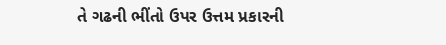તે ગઢની ભીંતો ઉપર ઉત્તમ પ્રકારની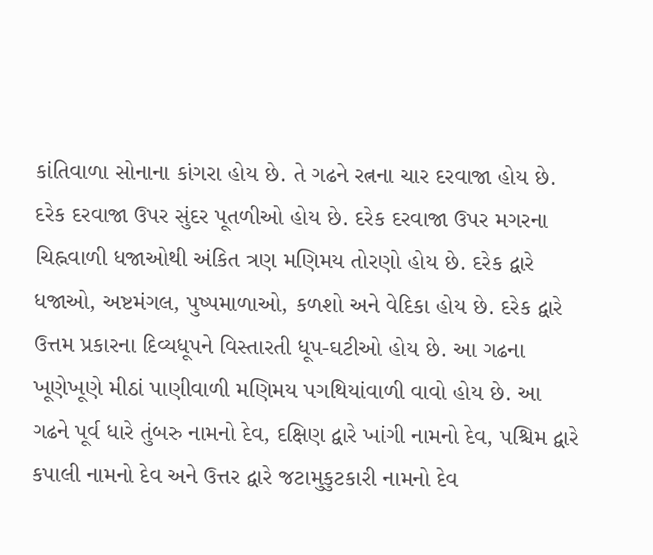કાંતિવાળા સોનાના કાંગરા હોય છે. તે ગઢને રત્નના ચાર દરવાજા હોય છે. દરેક દરવાજા ઉપર સુંદર પૂતળીઓ હોય છે. દરેક દરવાજા ઉપર મગરના ચિહ્નવાળી ધજાઓથી અંકિત ત્રણ મણિમય તોરણો હોય છે. દરેક દ્વારે ધજાઓ, અષ્ટમંગલ, પુષ્પમાળાઓ, કળશો અને વેદિકા હોય છે. દરેક દ્વારે ઉત્તમ પ્રકારના દિવ્યધૂપને વિસ્તારતી ધૂપ-ઘટીઓ હોય છે. આ ગઢના ખૂણેખૂણે મીઠાં પાણીવાળી મણિમય પગથિયાંવાળી વાવો હોય છે. આ ગઢને પૂર્વ ધારે તુંબરુ નામનો દેવ, દક્ષિણ દ્વારે ખાંગી નામનો દેવ, પશ્ચિમ દ્વારે કપાલી નામનો દેવ અને ઉત્તર દ્વારે જટામુકુટકારી નામનો દેવ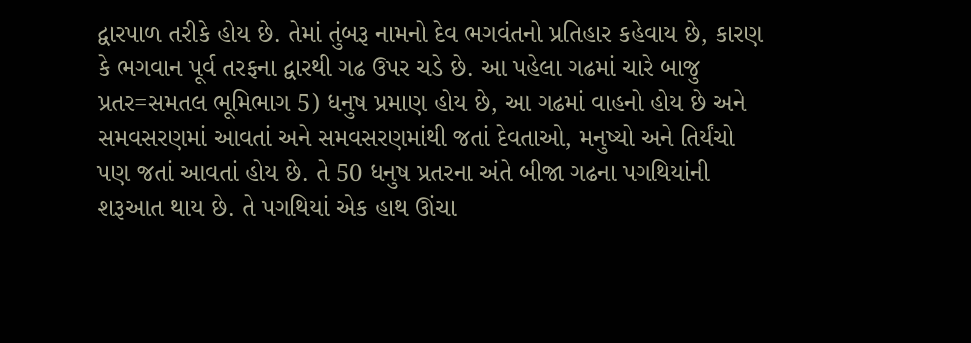દ્વારપાળ તરીકે હોય છે. તેમાં તુંબરૂ નામનો દેવ ભગવંતનો પ્રતિહાર કહેવાય છે, કારણ કે ભગવાન પૂર્વ તરફના દ્વારથી ગઢ ઉપર ચડે છે. આ પહેલા ગઢમાં ચારે બાજુ પ્રતર=સમતલ ભૂમિભાગ 5) ધનુષ પ્રમાણ હોય છે, આ ગઢમાં વાહનો હોય છે અને સમવસરણમાં આવતાં અને સમવસરણમાંથી જતાં દેવતાઓ, મનુષ્યો અને તિર્યંચો પણ જતાં આવતાં હોય છે. તે 50 ધનુષ પ્રતરના અંતે બીજા ગઢના પગથિયાંની શરૂઆત થાય છે. તે પગથિયાં એક હાથ ઊંચા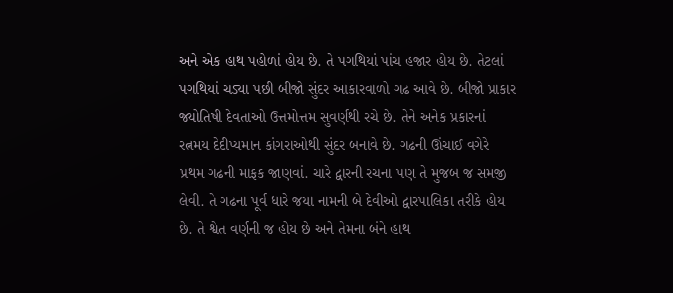અને એક હાથ પહોળાં હોય છે. તે પગથિયાં પાંચ હજાર હોય છે. તેટલાં પગથિયાં ચડ્યા પછી બીજો સુંદર આકારવાળો ગઢ આવે છે. બીજો પ્રાકાર જ્યોતિષી દેવતાઓ ઉત્તમોત્તમ સુવર્ણથી રચે છે. તેને અનેક પ્રકારનાં રત્નમય દેદીપ્યમાન કાંગરાઓથી સુંદર બનાવે છે. ગઢની ઊંચાઈ વગેરે પ્રથમ ગઢની માફક જાણવાં. ચારે દ્વારની રચના પણ તે મુજબ જ સમજી લેવી. તે ગઢના પૂર્વ ધારે જયા નામની બે દેવીઓ દ્વારપાલિકા તરીકે હોય છે. તે શ્વેત વર્ણની જ હોય છે અને તેમના બંને હાથ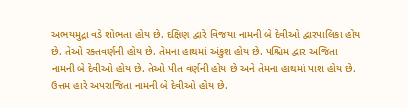અભયમુદ્રા વડે શોભતા હોય છે. દક્ષિણ દ્વારે વિજયા નામની બે દેવીઓ દ્વારપાલિકા હોય છે. તેઓ રક્તવર્ણની હોય છે. તેમના હાથમાં અંકુશ હોય છે. પશ્ચિમ દ્વાર અજિતા નામની બે દેવીઓ હોય છે. તેઓ પીત વર્ણની હોય છે અને તેમના હાથમાં પાશ હોય છે. ઉત્તમ હારે અપરાજિતા નામની બે દેવીઓ હોય છે.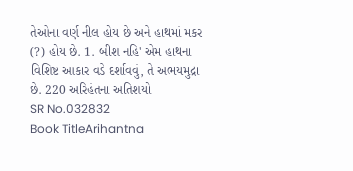તેઓના વર્ણ નીલ હોય છે અને હાથમાં મકર (?) હોય છે. 1. બીશ નહિ' એમ હાથના વિશિષ્ટ આકાર વડે દર્શાવવું, તે અભયમુદ્રા છે. 220 અરિહંતના અતિશયો
SR No.032832
Book TitleArihantna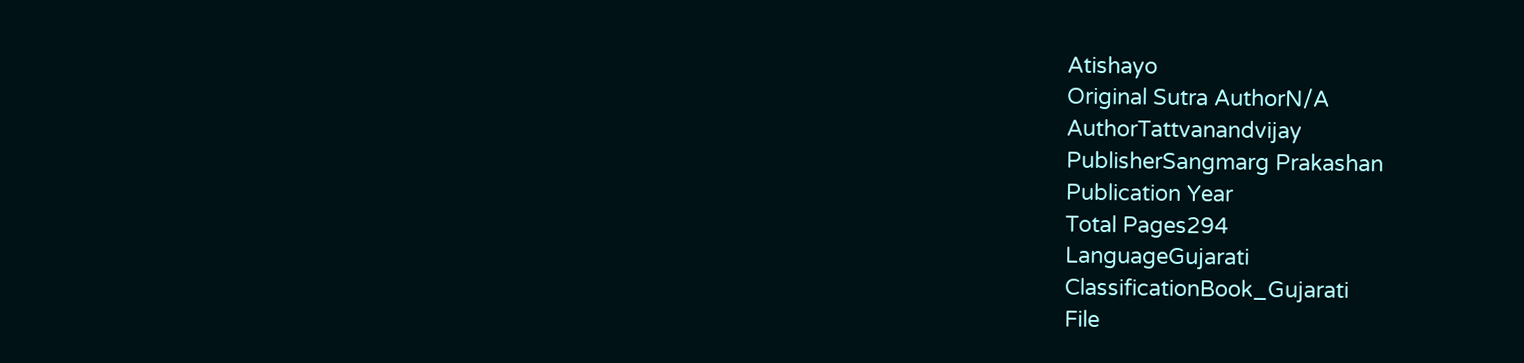Atishayo
Original Sutra AuthorN/A
AuthorTattvanandvijay
PublisherSangmarg Prakashan
Publication Year
Total Pages294
LanguageGujarati
ClassificationBook_Gujarati
File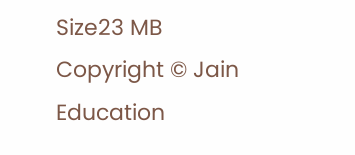Size23 MB
Copyright © Jain Education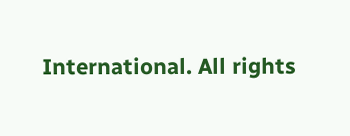International. All rights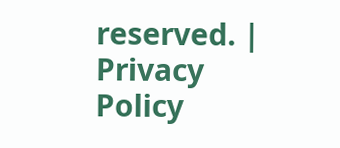reserved. | Privacy Policy